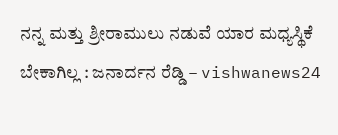ನನ್ನ ಮತ್ತು ಶ್ರೀರಾಮುಲು ನಡುವೆ ಯಾರ ಮಧ್ಯಸ್ಥಿಕೆ ಬೇಕಾಗಿಲ್ಲ : ಜನಾರ್ದನ ರೆಡ್ಡಿ – vishwanews24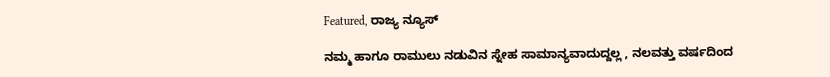Featured, ರಾಜ್ಯ ನ್ಯೂಸ್

ನಮ್ಮ ಹಾಗೂ ರಾಮುಲು ನಡುವಿನ ಸ್ನೇಹ ಸಾಮಾನ್ಯವಾದುದ್ದಲ್ಲ , ನಲವತ್ತು ವರ್ಷದಿಂದ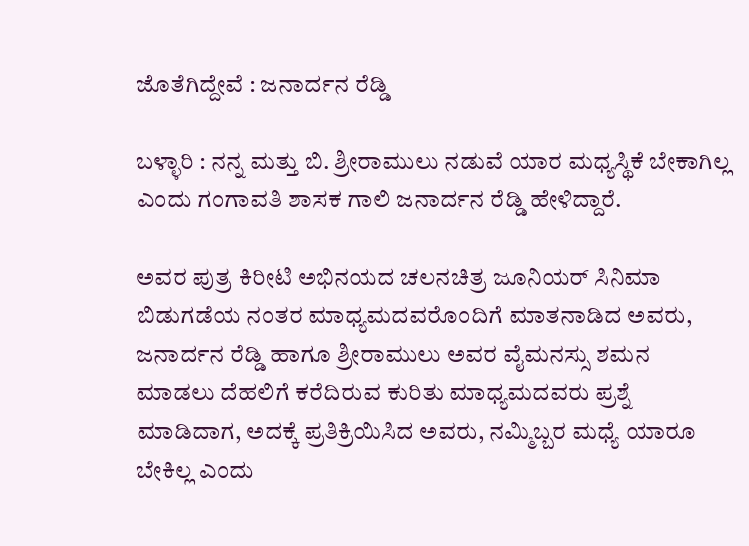ಜೊತೆಗಿದ್ದೇವೆ : ಜನಾರ್ದನ ರೆಡ್ಡಿ

ಬಳ್ಳಾರಿ : ನನ್ನ ಮತ್ತು ಬಿ. ಶ್ರೀರಾಮುಲು ನಡುವೆ ಯಾರ ಮಧ್ಯಸ್ಥಿಕೆ ಬೇಕಾಗಿಲ್ಲ ಎಂದು ಗಂಗಾವತಿ ಶಾಸಕ ಗಾಲಿ ಜನಾರ್ದನ ರೆಡ್ಡಿ ಹೇಳಿದ್ದಾರೆ.

ಅವರ ಪುತ್ರ ಕಿರೀಟಿ ಅಭಿನಯದ ಚಲನಚಿತ್ರ ಜೂನಿಯರ್ ಸಿನಿಮಾ ಬಿಡುಗಡೆಯ ನಂತರ ಮಾಧ್ಯಮದವರೊಂದಿಗೆ ಮಾತನಾಡಿದ ಅವರು, ಜನಾರ್ದನ ರೆಡ್ಡಿ ಹಾಗೂ ಶ್ರೀರಾಮುಲು ಅವರ ವೈಮನಸ್ಸು ಶಮನ ಮಾಡಲು ದೆಹಲಿಗೆ ಕರೆದಿರುವ ಕುರಿತು ಮಾಧ್ಯಮದವರು ಪ್ರಶ್ನೆ ಮಾಡಿದಾಗ, ಅದಕ್ಕೆ ಪ್ರತಿಕ್ರಿಯಿಸಿದ ಅವರು, ನಮ್ಮಿಬ್ಬರ ಮಧ್ಯೆ ಯಾರೂ ಬೇಕಿಲ್ಲ ಎಂದು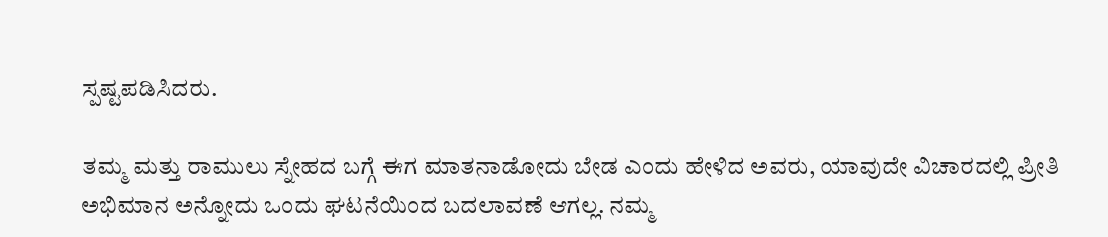ಸ್ಪಷ್ಟಪಡಿಸಿದರು.

ತಮ್ಮ ಮತ್ತು ರಾಮುಲು ಸ್ನೇಹದ ಬಗ್ಗೆ ಈಗ ಮಾತನಾಡೋದು ಬೇಡ ಎಂದು ಹೇಳಿದ ಅವರು, ಯಾವುದೇ ವಿಚಾರದಲ್ಲಿ ಪ್ರೀತಿ ಅಭಿಮಾನ ಅನ್ನೋದು ಒಂದು ಘಟನೆಯಿಂದ ಬದಲಾವಣೆ ಆಗಲ್ಲ. ನಮ್ಮ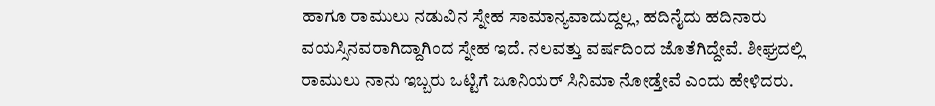ಹಾಗೂ ರಾಮುಲು ನಡುವಿನ ಸ್ನೇಹ ಸಾಮಾನ್ಯವಾದುದ್ದಲ್ಲ, ಹದಿನೈದು ಹದಿನಾರು ವಯಸ್ಸಿನವರಾಗಿದ್ದಾಗಿಂದ ಸ್ನೇಹ ಇದೆ. ನಲವತ್ತು ವರ್ಷದಿಂದ ಜೊತೆಗಿದ್ದೇವೆ. ಶೀಘ್ರದಲ್ಲಿ ರಾಮುಲು ನಾನು ಇಬ್ಬರು ಒಟ್ಟಿಗೆ ಜೂನಿಯರ್ ಸಿನಿಮಾ ನೋಡ್ತೇವೆ ಎಂದು ಹೇಳಿದರು.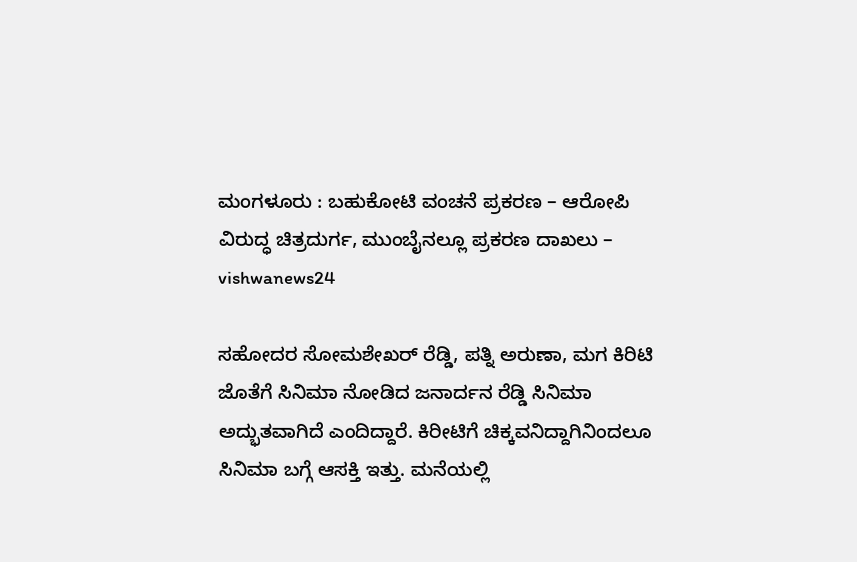ಮಂಗಳೂರು : ಬಹುಕೋಟಿ ವಂಚನೆ ಪ್ರಕರಣ – ಆರೋಪಿ ವಿರುದ್ಧ ಚಿತ್ರದುರ್ಗ, ಮುಂಬೈನಲ್ಲೂ ಪ್ರಕರಣ ದಾಖಲು – vishwanews24

ಸಹೋದರ ಸೋಮಶೇಖರ್ ರೆಡ್ಡಿ, ಪತ್ನಿ ಅರುಣಾ, ಮಗ ಕಿರಿಟಿ ಜೊತೆಗೆ ಸಿನಿಮಾ ನೋಡಿದ ಜನಾರ್ದನ ರೆಡ್ಡಿ ಸಿನಿಮಾ ಅದ್ಭುತವಾಗಿದೆ ಎಂದಿದ್ದಾರೆ. ಕಿರೀಟಿಗೆ ಚಿಕ್ಕವನಿದ್ದಾಗಿನಿಂದಲೂ ಸಿನಿಮಾ ಬಗ್ಗೆ ಆಸಕ್ತಿ ಇತ್ತು. ಮನೆಯಲ್ಲಿ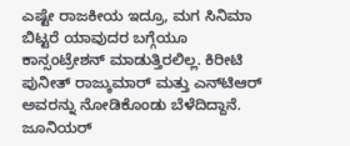ಎಷ್ಟೇ ರಾಜಕೀಯ ಇದ್ರೂ, ಮಗ ಸಿನಿಮಾ ಬಿಟ್ಟರೆ ಯಾವುದರ ಬಗ್ಗೆಯೂ ಕಾನ್ಸಂಟ್ರೇಶನ್ ಮಾಡುತ್ತಿರಲಿಲ್ಲ. ಕಿರೀಟಿ ಪುನೀತ್ ರಾಜ್ಕುಮಾರ್ ಮತ್ತು ಎನ್‌ಟಿಆರ್ ಅವರನ್ನು ನೋಡಿಕೊಂಡು ಬೆಳೆದಿದ್ದಾನೆ. ಜೂನಿಯರ್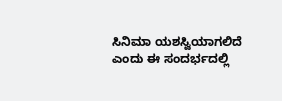ಸಿನಿಮಾ ಯಶಸ್ವಿಯಾಗಲಿದೆ ಎಂದು ಈ ಸಂದರ್ಭದಲ್ಲಿ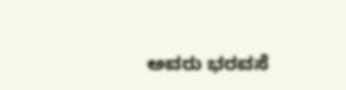ಅವರು ಭರವಸೆ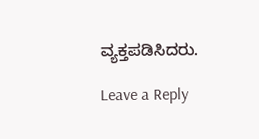ವ್ಯಕ್ತಪಡಿಸಿದರು.

Leave a Reply